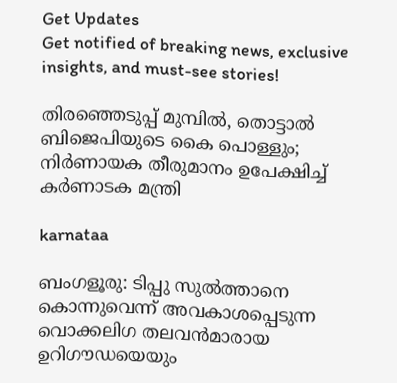Get Updates
Get notified of breaking news, exclusive insights, and must-see stories!

തിരഞ്ഞെടുപ്പ് മുമ്പില്‍, തൊട്ടാല്‍ ബിജെപിയുടെ കൈ പൊള്ളും; നിര്‍ണായക തീരുമാനം ഉപേക്ഷിച്ച് കര്‍ണാടക മന്ത്രി

karnataa

ബംഗളൂരു: ടിപ്പു സുല്‍ത്താനെ കൊന്നുവെന്ന് അവകാശപ്പെടുന്ന വൊക്കലിഗ തലവന്‍മാരായ ഉറിഗൗഡയെയും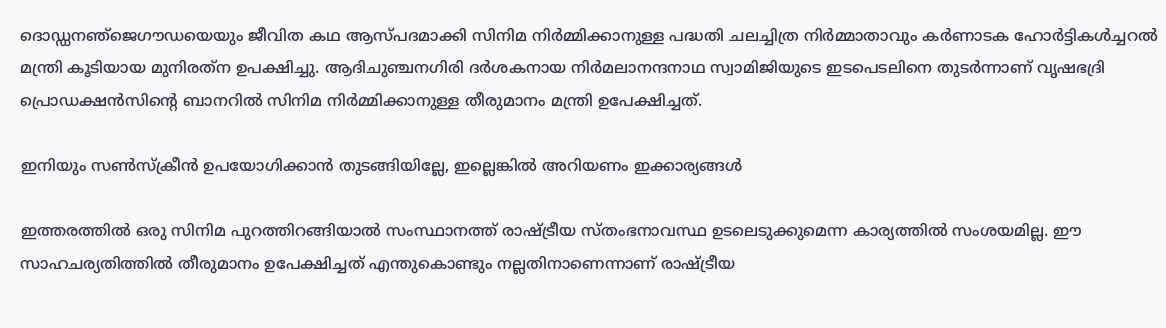ദൊഡ്ഡനഞ്‌ജെഗൗഡയെയും ജീവിത കഥ ആസ്പദമാക്കി സിനിമ നിര്‍മ്മിക്കാനുള്ള പദ്ധതി ചലച്ചിത്ര നിര്‍മ്മാതാവും കര്‍ണാടക ഹോര്‍ട്ടികള്‍ച്ചറല്‍ മന്ത്രി കൂടിയായ മുനിരത്‌ന ഉപക്ഷിച്ചു. ആദിചുഞ്ചനഗിരി ദര്‍ശകനായ നിര്‍മലാനന്ദനാഥ സ്വാമിജിയുടെ ഇടപെടലിനെ തുടര്‍ന്നാണ് വൃഷഭദ്രി പ്രൊഡക്ഷന്‍സിന്റെ ബാനറില്‍ സിനിമ നിര്‍മ്മിക്കാനുള്ള തീരുമാനം മന്ത്രി ഉപേക്ഷിച്ചത്.

ഇനിയും സണ്‍സ്‌ക്രീന്‍ ഉപയോഗിക്കാന്‍ തുടങ്ങിയില്ലേ, ഇല്ലെങ്കില്‍ അറിയണം ഇക്കാര്യങ്ങള്‍

ഇത്തരത്തില്‍ ഒരു സിനിമ പുറത്തിറങ്ങിയാല്‍ സംസ്ഥാനത്ത് രാഷ്ട്രീയ സ്തംഭനാവസ്ഥ ഉടലെടുക്കുമെന്ന കാര്യത്തില്‍ സംശയമില്ല. ഈ സാഹചര്യതിത്തില്‍ തീരുമാനം ഉപേക്ഷിച്ചത് എന്തുകൊണ്ടും നല്ലതിനാണെന്നാണ് രാഷ്ട്രീയ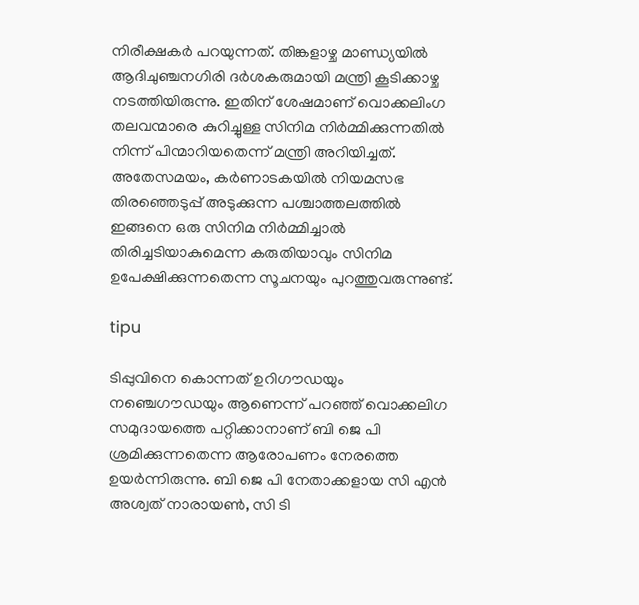നിരീക്ഷകര്‍ പറയുന്നത്. തിങ്കളാഴ്ച മാണ്ഡ്യയില്‍ ആദിചുഞ്ചനഗിരി ദര്‍ശകരുമായി മന്ത്രി കൂടിക്കാഴ്ച നടത്തിയിരുന്നു. ഇതിന് ശേഷമാണ് വൊക്കലിംഗ തലവന്മാരെ കുറിച്ചുള്ള സിനിമ നിര്‍മ്മിക്കുന്നതില്‍ നിന്ന് പിന്മാറിയതെന്ന് മന്ത്രി അറിയിച്ചത്. അതേസമയം, കര്‍ണാടകയില്‍ നിയമസഭ തിരഞ്ഞെടുപ്പ് അടുക്കുന്ന പശ്ചാത്തലത്തില്‍ ഇങ്ങനെ ഒരു സിനിമ നിര്‍മ്മിച്ചാല്‍ തിരിച്ചടിയാകുമെന്ന കരുതിയാവും സിനിമ ഉപേക്ഷിക്കുന്നതെന്ന സൂചനയും പുറത്തുവരുന്നുണ്ട്.

tipu

ടിപ്പുവിനെ കൊന്നത് ഉറിഗൗഡയും നഞ്ചെഗൗഡയും ആണെന്ന് പറഞ്ഞ് വൊക്കലിഗ സമുദായത്തെ പറ്റിക്കാനാണ് ബി ജെ പി ശ്രമിക്കുന്നതെന്ന ആരോപണം നേരത്തെ ഉയര്‍ന്നിരുന്നു. ബി ജെ പി നേതാക്കളായ സി എന്‍ അശ്വത് നാരായണ്‍, സി ടി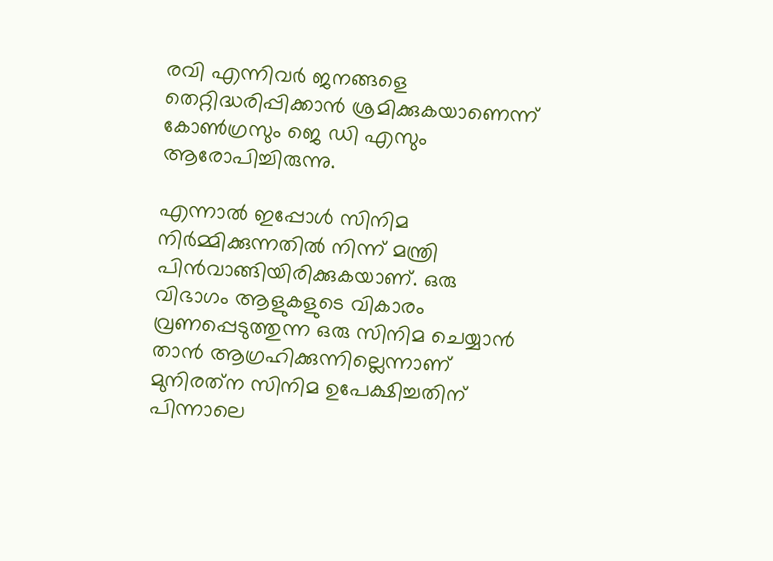രവി എന്നിവര്‍ ജനങ്ങളെ തെറ്റിദ്ധരിപ്പിക്കാന്‍ ശ്രമിക്കുകയാണെന്ന് കോണ്‍ഗ്രസും ജെ ഡി എസും ആരോപിച്ചിരുന്നു.

എന്നാല്‍ ഇപ്പോള്‍ സിനിമ നിര്‍മ്മിക്കുന്നതില്‍ നിന്ന് മന്ത്രി പിന്‍വാങ്ങിയിരിക്കുകയാണ്. ഒരു വിഭാഗം ആളുകളുടെ വികാരം വ്രണപ്പെടുത്തുന്ന ഒരു സിനിമ ചെയ്യാന്‍ താന്‍ ആഗ്രഹിക്കുന്നില്ലെന്നാണ് മുനിരത്‌ന സിനിമ ഉപേക്ഷിച്ചതിന് പിന്നാലെ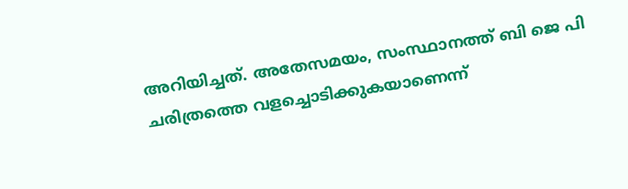അറിയിച്ചത്. അതേസമയം, സംസ്ഥാനത്ത് ബി ജെ പി ചരിത്രത്തെ വളച്ചൊടിക്കുകയാണെന്ന്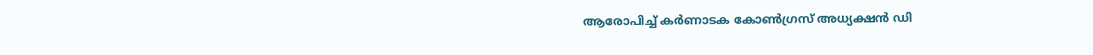ആരോപിച്ച് കര്‍ണാടക കോണ്‍ഗ്രസ് അധ്യക്ഷന്‍ ഡി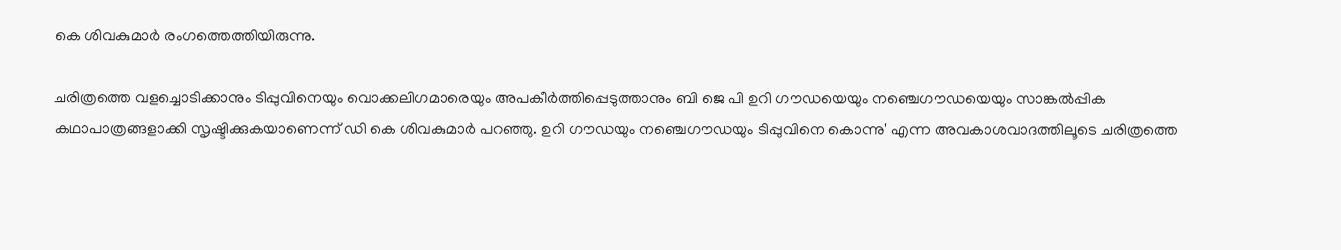കെ ശിവകുമാര്‍ രംഗത്തെത്തിയിരുന്നു.

ചരിത്രത്തെ വളച്ചൊടിക്കാനും ടിപ്പുവിനെയും വൊക്കലിഗമാരെയും അപകീര്‍ത്തിപ്പെടുത്താനും ബി ജെ പി ഉറി ഗൗഡയെയും നഞ്ചെഗൗഡയെയും സാങ്കല്‍പ്പിക കഥാപാത്രങ്ങളാക്കി സൃഷ്ടിക്കുകയാണെന്ന് ഡി കെ ശിവകുമാര്‍ പറഞ്ഞു. ഉറി ഗൗഡയും നഞ്ചെഗൗഡയും ടിപ്പുവിനെ കൊന്നു' എന്ന അവകാശവാദത്തിലൂടെ ചരിത്രത്തെ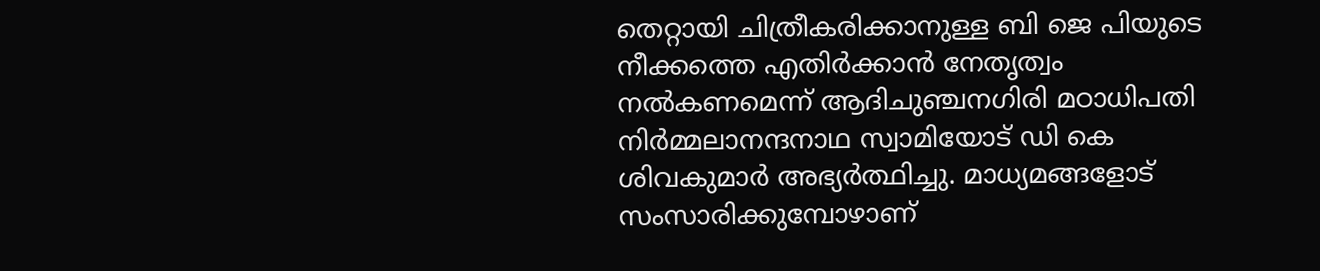തെറ്റായി ചിത്രീകരിക്കാനുള്ള ബി ജെ പിയുടെ നീക്കത്തെ എതിര്‍ക്കാന്‍ നേതൃത്വം നല്‍കണമെന്ന് ആദിചുഞ്ചനഗിരി മഠാധിപതി നിര്‍മ്മലാനന്ദനാഥ സ്വാമിയോട് ഡി കെ ശിവകുമാര്‍ അഭ്യര്‍ത്ഥിച്ചു. മാധ്യമങ്ങളോട് സംസാരിക്കുമ്പോഴാണ്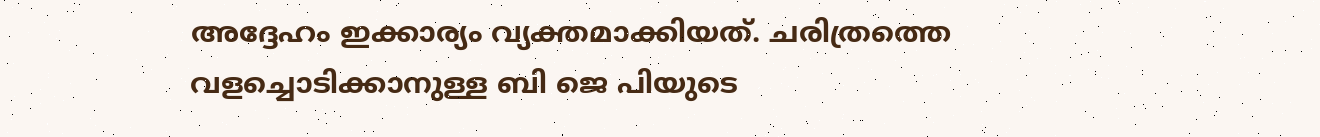അദ്ദേഹം ഇക്കാര്യം വ്യക്തമാക്കിയത്. ചരിത്രത്തെ വളച്ചൊടിക്കാനുള്ള ബി ജെ പിയുടെ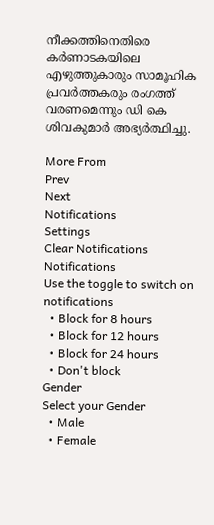നീക്കത്തിനെതിരെ കര്‍ണാടകയിലെ എഴുത്തുകാരും സാമൂഹിക പ്രവര്‍ത്തകരും രംഗത്ത് വരണമെന്നും ഡി കെ ശിവകുമാര്‍ അഭ്യര്‍ത്ഥിച്ചു.

More From
Prev
Next
Notifications
Settings
Clear Notifications
Notifications
Use the toggle to switch on notifications
  • Block for 8 hours
  • Block for 12 hours
  • Block for 24 hours
  • Don't block
Gender
Select your Gender
  • Male
  • Female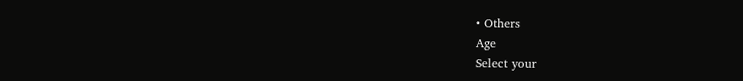• Others
Age
Select your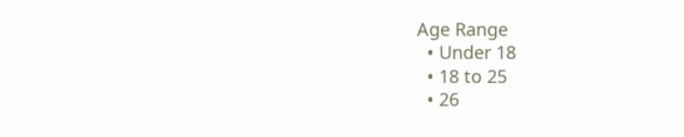Age Range
  • Under 18
  • 18 to 25
  • 26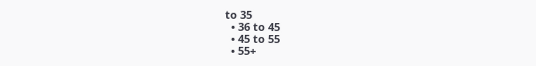to 35
  • 36 to 45
  • 45 to 55
  • 55+